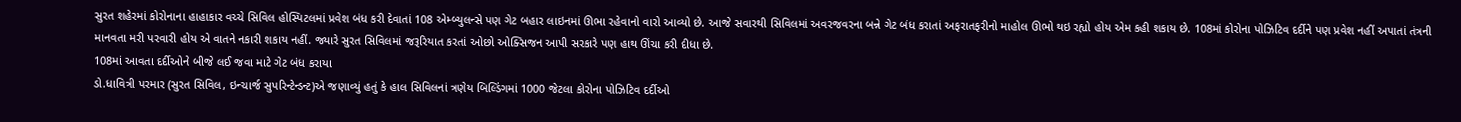સુરત શહેરમાં કોરોનાના હાહાકાર વચ્ચે સિવિલ હોસ્પિટલમાં પ્રવેશ બંધ કરી દેવાતાં 108 એમ્બ્યુલન્સે પણ ગેટ બહાર લાઇનમાં ઊભા રહેવાનો વારો આવ્યો છે. આજે સવારથી સિવિલમાં અવરજવરના બન્ને ગેટ બંધ કરાતાં અફરાતફરીનો માહોલ ઊભો થઇ રહ્યો હોય એમ કહી શકાય છે. 108માં કોરોના પોઝિટિવ દર્દીને પણ પ્રવેશ નહીં અપાતાં તંત્રની માનવતા મરી પરવારી હોય એ વાતને નકારી શકાય નહીં. જ્યારે સુરત સિવિલમાં જરૂરિયાત કરતાં ઓછો ઓક્સિજન આપી સરકારે પણ હાથ ઊંચા કરી દીધા છે.
108માં આવતા દર્દીઓને બીજે લઈ જવા માટે ગેટ બંધ કરાયા
ડો.ધાવિત્રી પરમાર (સુરત સિવિલ, ઇન્ચાર્જ સુપરિન્ટેન્ડન્ટ)એ જણાવ્યું હતું કે હાલ સિવિલનાં ત્રણેય બિલ્ડિંગમાં 1000 જેટલા કોરોના પોઝિટિવ દર્દીઓ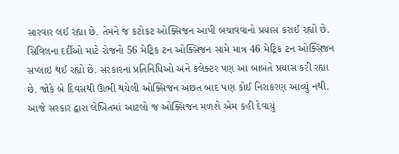સારવાર લઈ રહ્યા છે. તેમને જ કટોકટ ઓક્સિજન આપી બચાવવાનો પ્રયાસ કરાઈ રહ્યો છે. સિવિલના દર્દીઓ માટે રોજનો 56 મેટ્રિક ટન ઓક્સિજન સામે માત્ર 46 મેટ્રિક ટન ઓક્સિજન સપ્લાઇ થઈ રહ્યો છે. સરકારના પ્રતિનિધિઓ અને કલેક્ટર પણ આ બાબતે પ્રયાસ કરી રહ્યા છે. જોકે બે દિવસથી ઊભી થયેલી ઓક્સિજન અછત બાદ પણ કોઈ નિરાકરણ આવ્યું નથી. આજે સરકાર દ્વારા લેખિતમાં આટલો જ ઓક્સિજન મળશે એમ કહી દેવાયું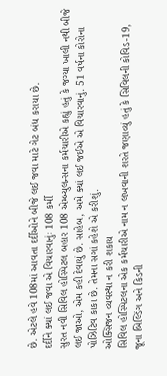છે. એટલે હવે 108માં આવતા દર્દીઓને બીજે લઈ જવા માટે ગેટ બંધ કરાયા છે.
દર્દીને ક્યાં લઈ જવા એ વિચારવાનુંઃ 108 કર્મી
સુરત નવી સિવિલ હોસ્પિટલ બહાર 108 એમ્બ્યુલન્સના કર્મચારીએ કહ્યું હતું કે જગ્યા ખાલી નથી બીજે લઈ જાઓ, એમ કહી દેવાયું છે. સાહેબ, અમે ક્યાં લઈ જઈએ એ વિચારવાનું. 51 વર્ષના કોરોના પોઝિટિવ કાકા છે. તેમના સગાં કહેશે એ કરીશું.
ઓક્સિજન વ્યવસ્થા ન કરી શકાય
સિવિલ હોસ્પિટલના એક કર્મચારીએ નામ ન લખવાની શરતે જણાવ્યું હતું કે સિવિલની કોવિડ-19, જૂના બિલ્ડિંગ અને કિડની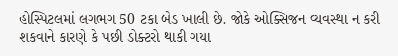હોસ્પિટલમાં લગભગ 50 ટકા બેડ ખાલી છે. જોકે ઓક્સિજન વ્યવસ્થા ન કરી શકવાને કારણે કે પછી ડોક્ટરો થાકી ગયા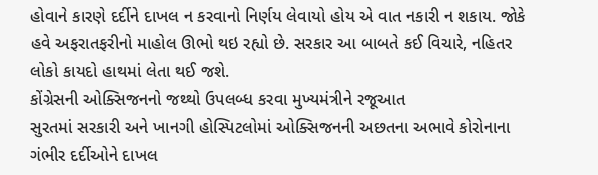હોવાને કારણે દર્દીને દાખલ ન કરવાનો નિર્ણય લેવાયો હોય એ વાત નકારી ન શકાય. જોકે હવે અફરાતફરીનો માહોલ ઊભો થઇ રહ્યો છે. સરકાર આ બાબતે કઈ વિચારે, નહિતર લોકો કાયદો હાથમાં લેતા થઈ જશે.
કોંગ્રેસની ઓક્સિજનનો જથ્થો ઉપલબ્ધ કરવા મુખ્યમંત્રીને રજૂઆત
સુરતમાં સરકારી અને ખાનગી હોસ્પિટલોમાં ઓક્સિજનની અછતના અભાવે કોરોનાના ગંભીર દર્દીઓને દાખલ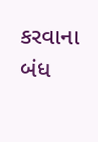કરવાના બંધ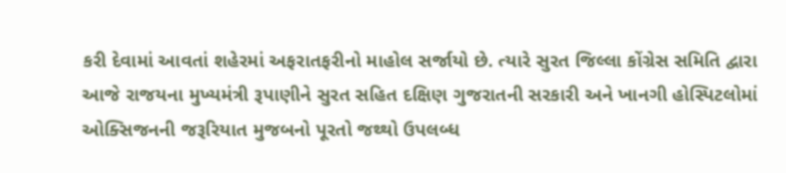કરી દેવામાં આવતાં શહેરમાં અફરાતફરીનો માહોલ સર્જાયો છે. ત્યારે સુરત જિલ્લા કોંગ્રેસ સમિતિ દ્વારા આજે રાજયના મુખ્યમંત્રી રૂપાણીને સુરત સહિત દક્ષિણ ગુજરાતની સરકારી અને ખાનગી હોસ્પિટલોમાં ઓક્સિજનની જરૂરિયાત મુજબનો પૂરતો જથ્થો ઉપલબ્ધ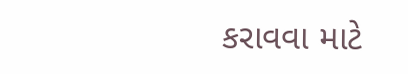કરાવવા માટે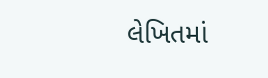લેખિતમાં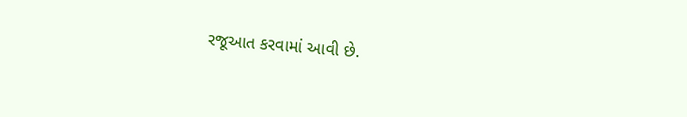રજૂઆત કરવામાં આવી છે.